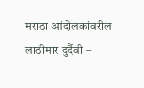मराठा आंदोलकांवरील लाठीमार दुर्दैवी –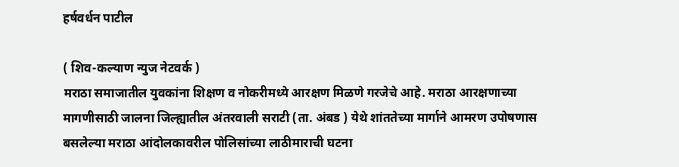हर्षवर्धन पाटील

( शिव-कल्याण न्युज नेटवर्क )
मराठा समाजातील युवकांना शिक्षण व नोकरीमध्ये आरक्षण मिळणे गरजेचे आहे. मराठा आरक्षणाच्या मागणीसाठी जालना जिल्ह्यातील अंतरवाली सराटी (ता. अंबड ) येथे शांततेच्या मार्गाने आमरण उपोषणास बसलेल्या मराठा आंदोलकावरील पोलिसांच्या लाठीमाराची घटना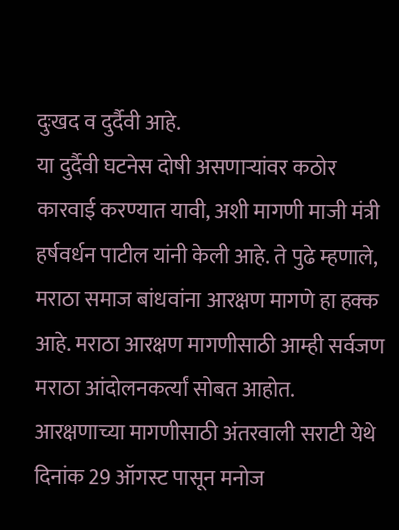दुःखद व दुर्दैवी आहे.
या दुर्दैवी घटनेस दोषी असणाऱ्यांवर कठोर कारवाई करण्यात यावी, अशी मागणी माजी मंत्री हर्षवर्धन पाटील यांनी केली आहे. ते पुढे म्हणाले, मराठा समाज बांधवांना आरक्षण मागणे हा हक्क आहे. मराठा आरक्षण मागणीसाठी आम्ही सर्वजण मराठा आंदोलनकर्त्यां सोबत आहोत. आरक्षणाच्या मागणीसाठी अंतरवाली सराटी येथे दिनांक 29 ऑगस्ट पासून मनोज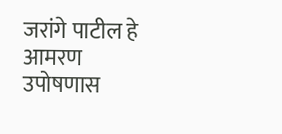जरांगे पाटील हे आमरण उपोषणास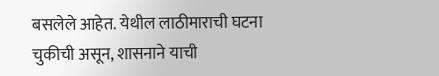बसलेले आहेत. येथील लाठीमाराची घटना चुकीची असून, शासनाने याची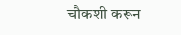चौकशी करून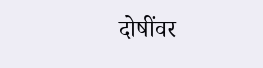दोषींवर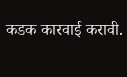कडक कारवाई करावी.